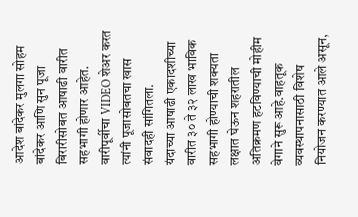आदेश बांदेकर मुलगा सोहम बांदेकर आणि सुन पूजा बिरारीसोबत आषाढी वारीत सहभागी होणार आहेत. वारीपूर्वीचा VIDEO शेअर करत त्यांनी पूजासोबतचा खास संवादही सांगितला.
यंदाच्या आषाढी एकादशीच्या वारीत ३० ते ३२ लाख भाविक सहभागी होण्याची शक्यता लक्षात घेऊन शहरातील अतिक्रमण हटविण्याची मोहीम वेगाने सुरू आहे.वाहतूक व्यवस्थापनासाठी विशेष नियोजन करण्यात आले असून,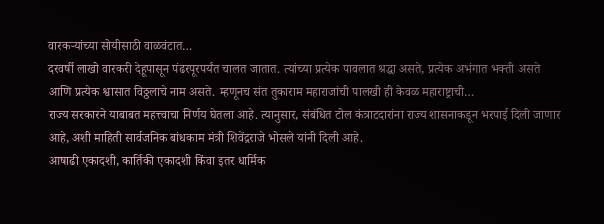वारकऱ्यांच्या सोयीसाठी वाळवंटात…
दरवर्षी लाखो वारकरी देहूपासून पंढरपूरपर्यंत चालत जातात. त्यांच्या प्रत्येक पावलात श्रद्धा असते, प्रत्येक अभंगात भक्ती असते आणि प्रत्येक श्वासात विठ्ठलाचे नाम असते. म्हणूनच संत तुकाराम महाराजांची पालखी ही केवळ महाराष्ट्राची…
राज्य सरकारने याबाबत महत्त्वाचा निर्णय घेतला आहे. त्यानुसार, संबंधित टोल कंत्राटदारांना राज्य शासनाकडून भरपाई दिली जाणार आहे, अशी माहिती सार्वजनिक बांधकाम मंत्री शिवेंद्रराजे भोसले यांनी दिली आहे.
आषाढी एकादशी, कार्तिकी एकादशी किंवा इतर धार्मिक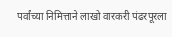पर्वांच्या निमित्ताने लाखो वारकरी पंढरपूरला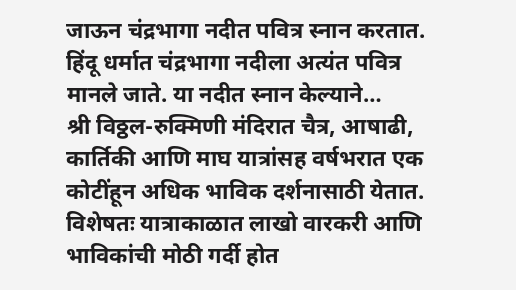जाऊन चंद्रभागा नदीत पवित्र स्नान करतात. हिंदू धर्मात चंद्रभागा नदीला अत्यंत पवित्र मानले जाते. या नदीत स्नान केल्याने…
श्री विठ्ठल-रुक्मिणी मंदिरात चैत्र, आषाढी, कार्तिकी आणि माघ यात्रांसह वर्षभरात एक कोटींहून अधिक भाविक दर्शनासाठी येतात. विशेषतः यात्राकाळात लाखो वारकरी आणि भाविकांची मोठी गर्दी होत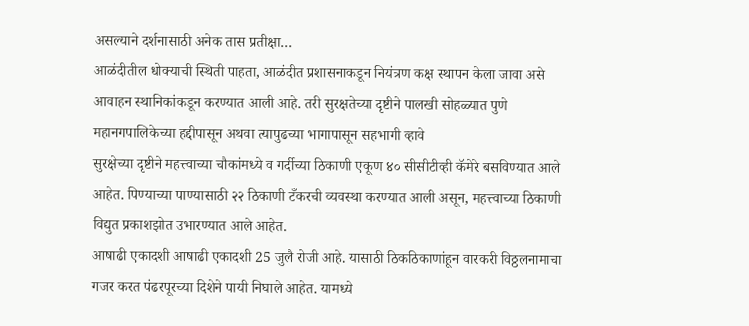असल्याने दर्शनासाठी अनेक तास प्रतीक्षा…
आळंदीतील धोक्याची स्थिती पाहता, आळंदीत प्रशासनाकडून नियंत्रण कक्ष स्थापन केला जावा असे आवाहन स्थानिकांकडून करण्यात आली आहे. तरी सुरक्षतेच्या दृष्टीने पालखी सोहळ्यात पुणे महानगपालिकेच्या हद्दीपासून अथवा त्यापुढच्या भागापासून सहभागी व्हावे
सुरक्षेच्या दृष्टीने महत्त्वाच्या चौकांमध्ये व गर्दीच्या ठिकाणी एकूण ४० सीसीटीव्ही कॅमेरे बसविण्यात आले आहेत. पिण्याच्या पाण्यासाठी २२ ठिकाणी टँकरची व्यवस्था करण्यात आली असून, महत्त्वाच्या ठिकाणी विद्युत प्रकाशझोत उभारण्यात आले आहेत.
आषाढी एकादशी आषाढी एकादशी 25 जुलै रोजी आहे. यासाठी ठिकठिकाणांहून वारकरी विठ्ठलनामाचा गजर करत पंढरपूरच्या दिशेने पायी निघाले आहेत. यामध्ये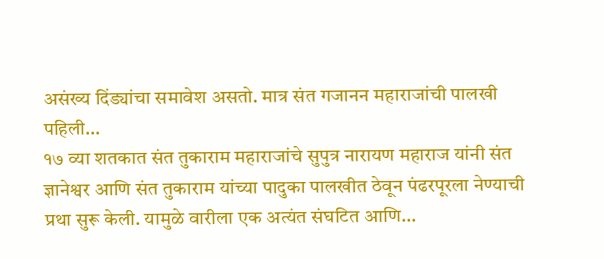असंख्य दिंड्यांचा समावेश असतो. मात्र संत गजानन महाराजांची पालखी पहिली…
१७ व्या शतकात संत तुकाराम महाराजांचे सुपुत्र नारायण महाराज यांनी संत ज्ञानेश्वर आणि संत तुकाराम यांच्या पादुका पालखीत ठेवून पंढरपूरला नेण्याची प्रथा सुरू केली. यामुळे वारीला एक अत्यंत संघटित आणि…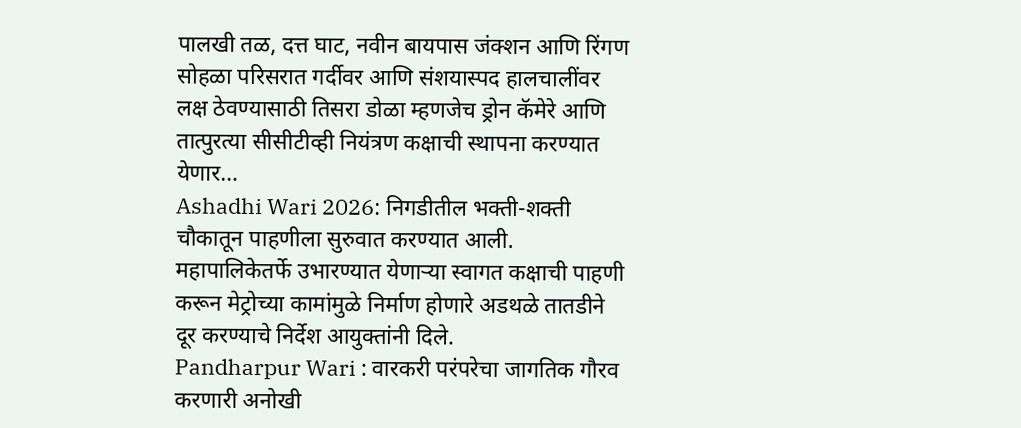पालखी तळ, दत्त घाट, नवीन बायपास जंक्शन आणि रिंगण सोहळा परिसरात गर्दीवर आणि संशयास्पद हालचालींवर लक्ष ठेवण्यासाठी तिसरा डोळा म्हणजेच ड्रोन कॅमेरे आणि तात्पुरत्या सीसीटीव्ही नियंत्रण कक्षाची स्थापना करण्यात येणार…
Ashadhi Wari 2026: निगडीतील भक्ती-शक्ती चौकातून पाहणीला सुरुवात करण्यात आली. महापालिकेतर्फे उभारण्यात येणाऱ्या स्वागत कक्षाची पाहणी करून मेट्रोच्या कामांमुळे निर्माण होणारे अडथळे तातडीने दूर करण्याचे निर्देश आयुक्तांनी दिले.
Pandharpur Wari : वारकरी परंपरेचा जागतिक गौरव करणारी अनोखी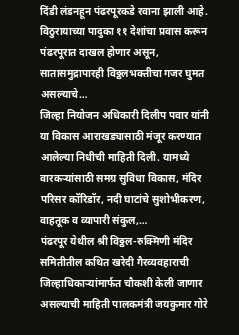दिंडी लंडनहून पंढरपूरकडे रवाना झाली आहे. विठुरायाच्या पादुका ११ देशांचा प्रवास करून पंढरपूरात दाखल होणार असून, सातासमुद्रापारही विठ्ठलभक्तीचा गजर घुमत असल्याचे…
जिल्हा नियोजन अधिकारी दिलीप पवार यांनी या विकास आराखड्यासाठी मंजूर करण्यात आलेल्या निधीची माहिती दिली. यामध्ये वारकऱ्यांसाठी समग्र सुविधा विकास, मंदिर परिसर कॉरिडॉर, नदी घाटांचे सुशोभीकरण, वाहतूक व व्यापारी संकुल,…
पंढरपूर येथील श्री विठ्ठल-रुक्मिणी मंदिर समितीतील कथित खरेदी गैरव्यवहाराची जिल्हाधिकाऱ्यांमार्फत चौकशी केली जाणार असल्याची माहिती पालकमंत्री जयकुमार गोरे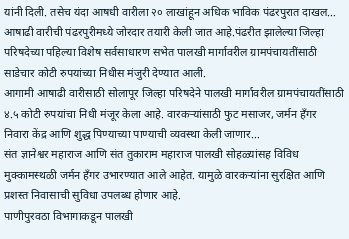यांनी दिली. तसेच यंदा आषधी वारीला २० लाखांहून अधिक भाविक पंढरपुरात दाखल…
आषाढी वारीची पंढरपुरीमध्ये जोरदार तयारी केली जात आहे.पंढरीत झालेल्या जिल्हा परिषदेच्या पहिल्या विशेष सर्वसाधारण सभेत पालखी मार्गावरील ग्रामपंचायतींसाठी साडेचार कोटी रुपयांच्या निधीस मंजुरी देण्यात आली.
आगामी आषाढी वारीसाठी सोलापूर जिल्हा परिषदेने पालखी मार्गावरील ग्रामपंचायतींसाठी ४.५ कोटी रुपयांचा निधी मंजूर केला आहे. वारकऱ्यांसाठी फुट मसाजर, जर्मन हँगर निवारा केंद्र आणि शुद्ध पिण्याच्या पाण्याची व्यवस्था केली जाणार…
संत ज्ञानेश्वर महाराज आणि संत तुकाराम महाराज पालखी सोहळ्यांसह विविध मुक्कामस्थळी जर्मन हॅंगर उभारण्यात आले आहेत. यामुळे वारकऱ्यांना सुरक्षित आणि प्रशस्त निवासाची सुविधा उपलब्ध होणार आहे.
पाणीपुरवठा विभागाकडून पालखी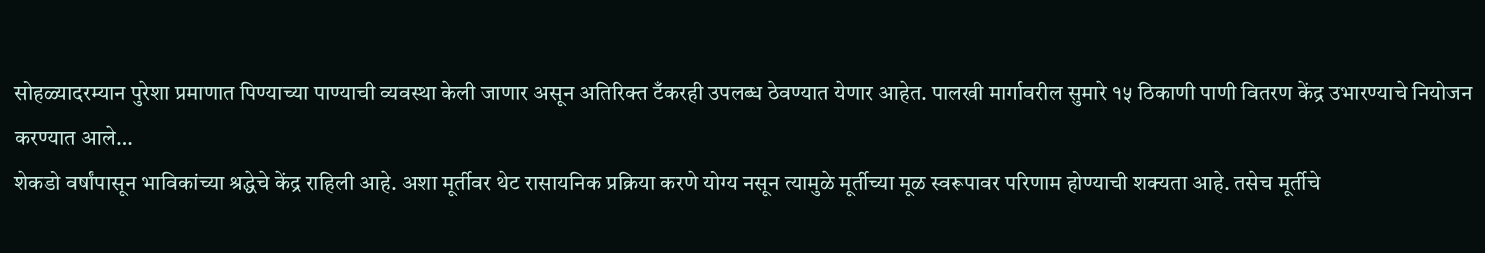सोहळ्यादरम्यान पुरेशा प्रमाणात पिण्याच्या पाण्याची व्यवस्था केली जाणार असून अतिरिक्त टँकरही उपलब्ध ठेवण्यात येणार आहेत. पालखी मार्गावरील सुमारे १५ ठिकाणी पाणी वितरण केंद्र उभारण्याचे नियोजन करण्यात आले…
शेकडो वर्षांपासून भाविकांच्या श्रद्धेचे केंद्र राहिली आहे. अशा मूर्तीवर थेट रासायनिक प्रक्रिया करणे योग्य नसून त्यामुळे मूर्तीच्या मूळ स्वरूपावर परिणाम होण्याची शक्यता आहे. तसेच मूर्तीचे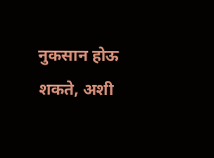नुकसान होऊ शकते, अशी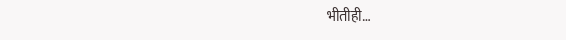भीतीही…